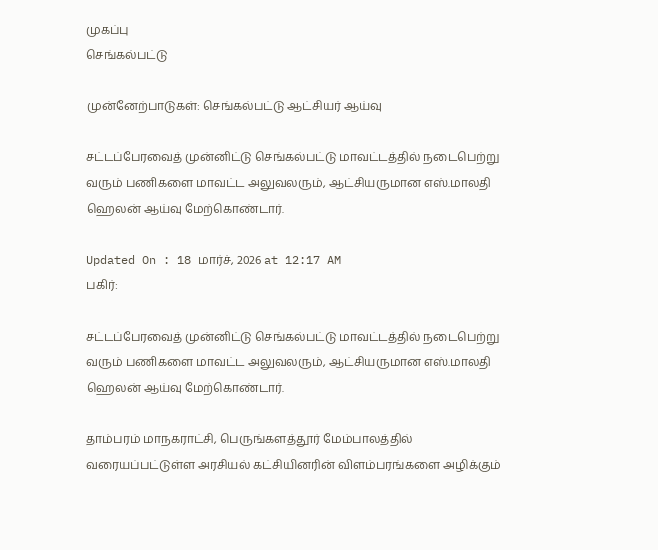முகப்பு
செங்கல்பட்டு

முன்னேற்பாடுகள்: செங்கல்பட்டு ஆட்சியர் ஆய்வு

சட்டப்பேரவைத் முன்னிட்டு செங்கல்பட்டு மாவட்டத்தில் நடைபெற்று வரும் பணிகளை மாவட்ட அலுவலரும், ஆட்சியருமான எஸ்.மாலதி ஹெலன் ஆய்வு மேற்கொண்டார்.

Updated On : 18 மார்ச், 2026 at 12:17 AM
பகிர்:

சட்டப்பேரவைத் முன்னிட்டு செங்கல்பட்டு மாவட்டத்தில் நடைபெற்று வரும் பணிகளை மாவட்ட அலுவலரும், ஆட்சியருமான எஸ்.மாலதி ஹெலன் ஆய்வு மேற்கொண்டார்.

தாம்பரம் மாநகராட்சி, பெருங்களத்தூர் மேம்பாலத்தில் வரையப்பட்டுள்ள அரசியல் கட்சியினரின் விளம்பரங்களை அழிக்கும்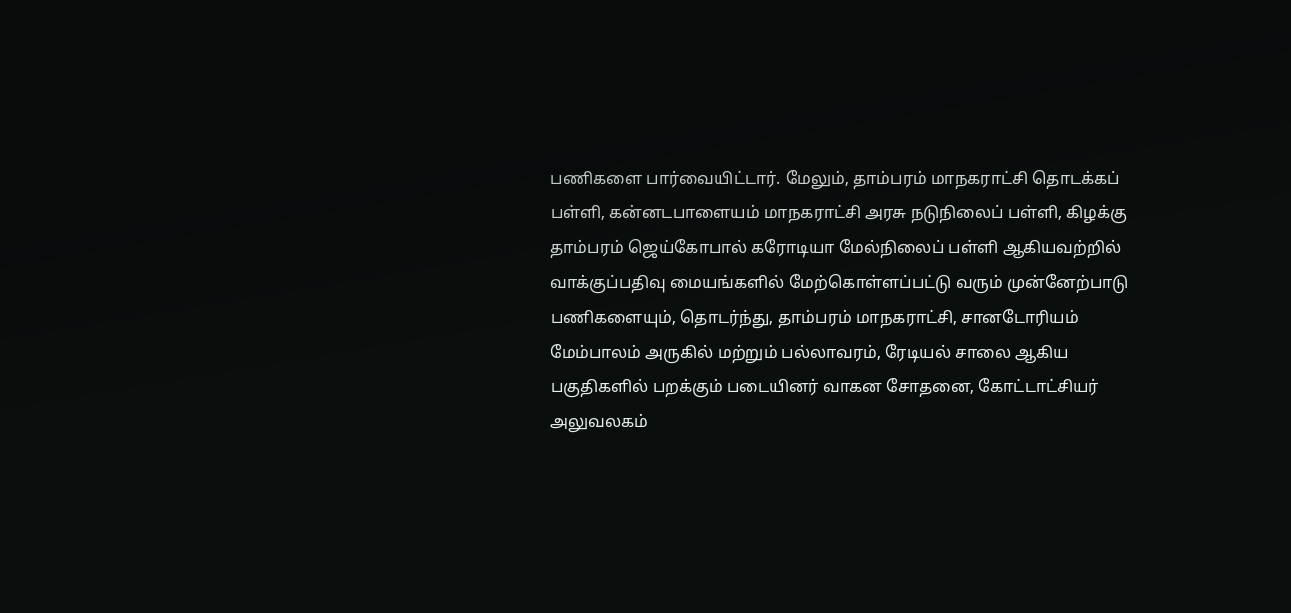பணிகளை பார்வையிட்டார். மேலும், தாம்பரம் மாநகராட்சி தொடக்கப் பள்ளி, கன்னடபாளையம் மாநகராட்சி அரசு நடுநிலைப் பள்ளி, கிழக்கு தாம்பரம் ஜெய்கோபால் கரோடியா மேல்நிலைப் பள்ளி ஆகியவற்றில் வாக்குப்பதிவு மையங்களில் மேற்கொள்ளப்பட்டு வரும் முன்னேற்பாடு பணிகளையும், தொடர்ந்து, தாம்பரம் மாநகராட்சி, சானடோரியம் மேம்பாலம் அருகில் மற்றும் பல்லாவரம், ரேடியல் சாலை ஆகிய பகுதிகளில் பறக்கும் படையினர் வாகன சோதனை, கோட்டாட்சியர் அலுவலகம்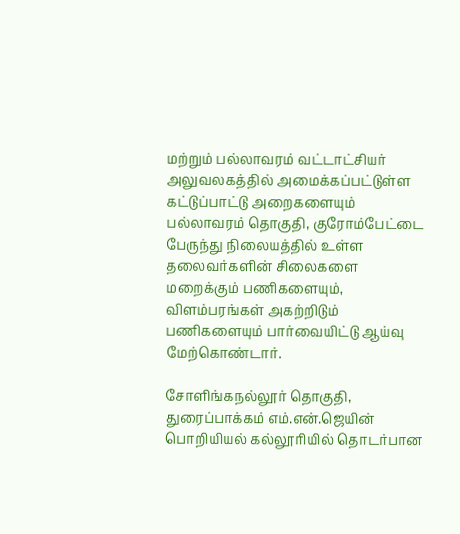மற்றும் பல்லாவரம் வட்டாட்சியர் அலுவலகத்தில் அமைக்கப்பட்டுள்ள கட்டுப்பாட்டு அறைகளையும் பல்லாவரம் தொகுதி, குரோம்பேட்டை பேருந்து நிலையத்தில் உள்ள தலைவர்களின் சிலைகளை மறைக்கும் பணிகளையும், விளம்பரங்கள் அகற்றிடும் பணிகளையும் பார்வையிட்டு ஆய்வு மேற்கொண்டார்.

சோளிங்கநல்லூர் தொகுதி, துரைப்பாக்கம் எம்.என்.ஜெயின் பொறியியல் கல்லூரியில் தொடர்பான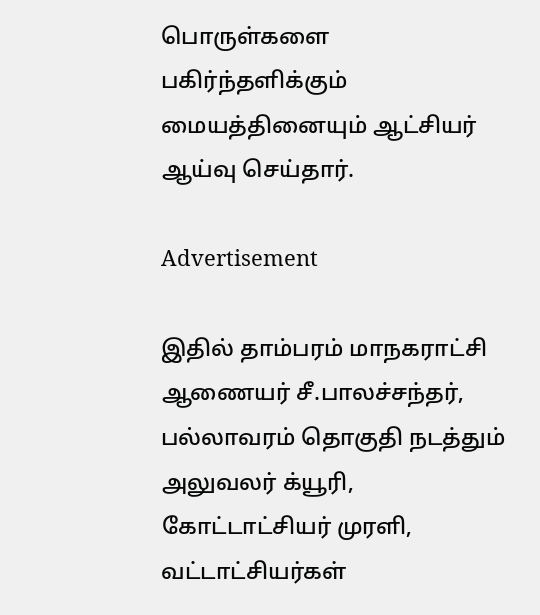பொருள்களை பகிர்ந்தளிக்கும் மையத்தினையும் ஆட்சியர் ஆய்வு செய்தார்.

Advertisement

இதில் தாம்பரம் மாநகராட்சி ஆணையர் சீ.பாலச்சந்தர், பல்லாவரம் தொகுதி நடத்தும் அலுவலர் க்யூரி, கோட்டாட்சியர் முரளி, வட்டாட்சியர்கள்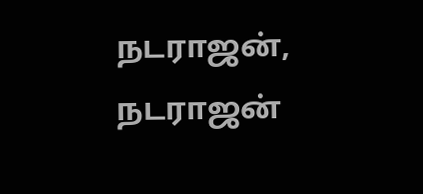நடராஜன், நடராஜன்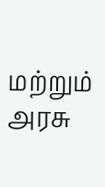மற்றும் அரசு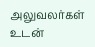அலுவலர்கள் உடன்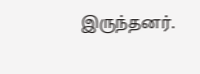இருந்தனர்.